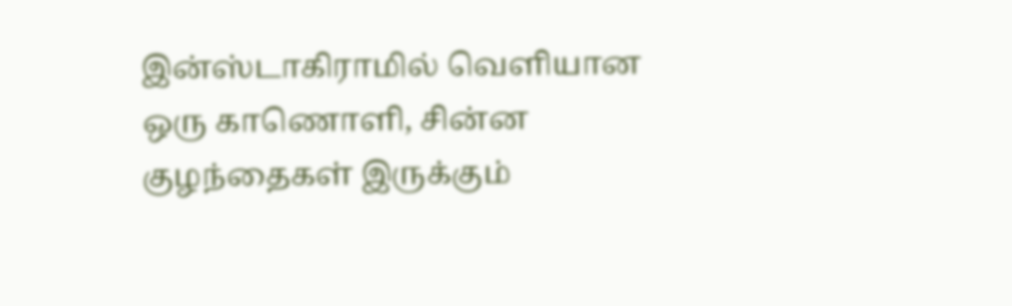இன்ஸ்டாகிராமில் வெளியான ஒரு காணொளி, சின்ன குழந்தைகள் இருக்கும்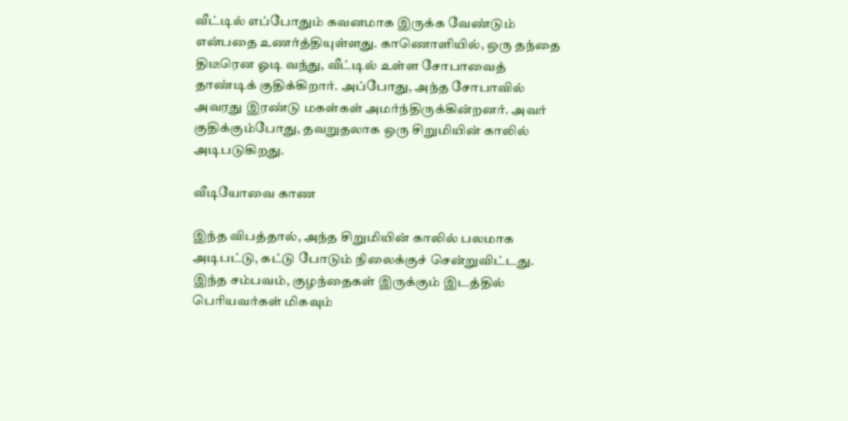வீட்டில் எப்போதும் கவனமாக இருக்க வேண்டும் என்பதை உணர்த்தியுள்ளது. காணொளியில், ஒரு தந்தை திடீரென ஓடி வந்து, வீட்டில் உள்ள சோபாவைத் தாண்டிக் குதிக்கிறார். அப்போது, அந்த சோபாவில் அவரது இரண்டு மகள்கள் அமர்ந்திருக்கின்றனர். அவர் குதிக்கும்போது, தவறுதலாக ஒரு சிறுமியின் காலில் அடிபடுகிறது.

வீடியோவை காண

இந்த விபத்தால், அந்த சிறுமியின் காலில் பலமாக அடிபட்டு, கட்டு போடும் நிலைக்குச் சென்றுவிட்டது. இந்த சம்பவம், குழந்தைகள் இருக்கும் இடத்தில் பெரியவர்கள் மிகவும்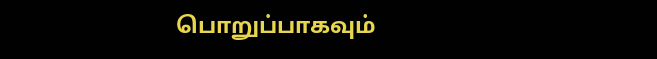பொறுப்பாகவும்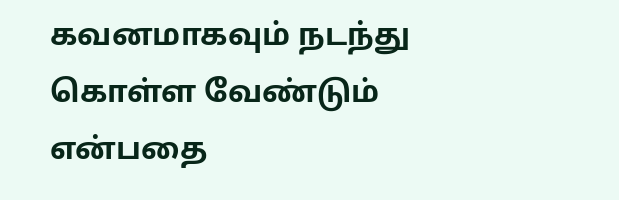கவனமாகவும் நடந்து கொள்ள வேண்டும் என்பதை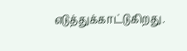எடுத்துக்காட்டுகிறது.